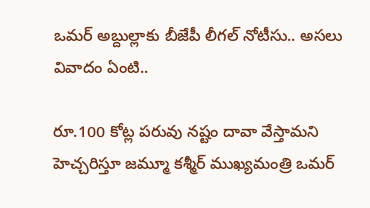ఒమర్ అబ్దుల్లాకు బీజేపీ లీగల్ నోటీసు.. అసలు వివాదం ఏంటి..

రూ.100 కోట్ల పరువు నష్టం దావా వేస్తామని హెచ్చరిస్తూ జమ్మూ కశ్మీర్ ముఖ్యమంత్రి ఒమర్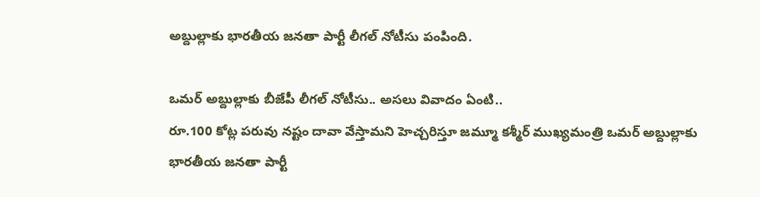అబ్దుల్లాకు భారతీయ జనతా పార్టీ లీగల్ నోటీసు పంపింది.

ఒమర్ అబ్దుల్లాకు బీజేపీ లీగల్ నోటీసు.. అసలు వివాదం ఏంటి..
రూ.100 కోట్ల పరువు నష్టం దావా వేస్తామని హెచ్చరిస్తూ జమ్మూ కశ్మీర్ ముఖ్యమంత్రి ఒమర్ అబ్దుల్లాకు భారతీయ జనతా పార్టీ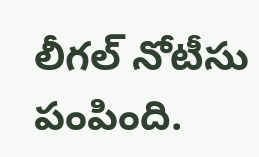లీగల్ నోటీసు పంపింది.